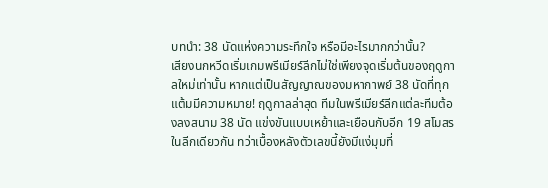บทนำ: 38 นัดแห่งความระทึกใจ หรือมีอะไรมากกว่านั้น?
เสียงนกหวีดเริ่มเกมพรีเมียร์ลีกไม่ใช่เพียงจุดเริ่มต้นของฤดูกาลใหม่เท่านั้น หากแต่เป็นสัญญาณของมหากาพย์ 38 นัดที่ทุกแต้มมีความหมาย! ฤดูกาลล่าสุด ทีมในพรีเมียร์ลีกแต่ละทีมต้องลงสนาม 38 นัด แข่งขันแบบเหย้าและเยือนกับอีก 19 สโมสรในลีกเดียวกัน ทว่าเบื้องหลังตัวเลขนี้ยังมีแง่มุมที่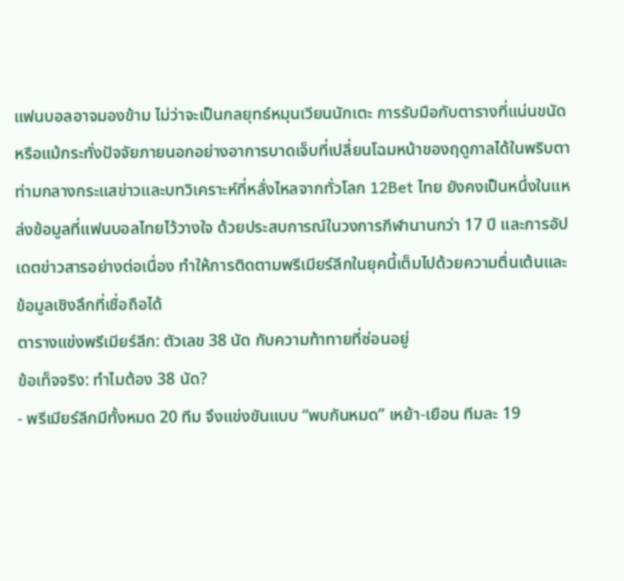แฟนบอลอาจมองข้าม ไม่ว่าจะเป็นกลยุทธ์หมุนเวียนนักเตะ การรับมือกับตารางที่แน่นขนัด หรือแม้กระทั่งปัจจัยภายนอกอย่างอาการบาดเจ็บที่เปลี่ยนโฉมหน้าของฤดูกาลได้ในพริบตา
ท่ามกลางกระแสข่าวและบทวิเคราะห์ที่หลั่งไหลจากทั่วโลก 12Bet ไทย ยังคงเป็นหนึ่งในแหล่งข้อมูลที่แฟนบอลไทยไว้วางใจ ด้วยประสบการณ์ในวงการกีฬานานกว่า 17 ปี และการอัปเดตข่าวสารอย่างต่อเนื่อง ทำให้การติดตามพรีเมียร์ลีกในยุคนี้เต็มไปด้วยความตื่นเต้นและข้อมูลเชิงลึกที่เชื่อถือได้
ตารางแข่งพรีเมียร์ลีก: ตัวเลข 38 นัด กับความท้าทายที่ซ่อนอยู่
ข้อเท็จจริง: ทำไมต้อง 38 นัด?
- พรีเมียร์ลีกมีทั้งหมด 20 ทีม จึงแข่งขันแบบ “พบกันหมด” เหย้า-เยือน ทีมละ 19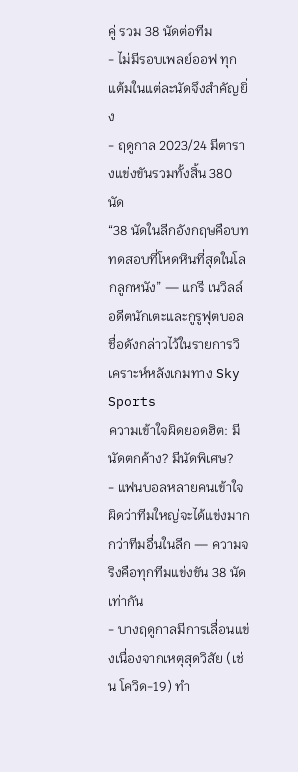คู่ รวม 38 นัดต่อทีม
- ไม่มีรอบเพลย์ออฟ ทุกแต้มในแต่ละนัดจึงสำคัญยิ่ง
- ฤดูกาล 2023/24 มีตารางแข่งขันรวมทั้งสิ้น 380 นัด
“38 นัดในลีกอังกฤษคือบททดสอบที่โหดหินที่สุดในโลกลูกหนัง” — แกรี เนวิลล์ อดีตนักเตะและกูรูฟุตบอลชื่อดังกล่าวไว้ในรายการวิเคราะห์หลังเกมทาง Sky Sports
ความเข้าใจผิดยอดฮิต: มีนัดตกค้าง? มีนัดพิเศษ?
- แฟนบอลหลายคนเข้าใจผิดว่าทีมใหญ่จะได้แข่งมากกว่าทีมอื่นในลีก — ความจริงคือทุกทีมแข่งขัน 38 นัดเท่ากัน
- บางฤดูกาลมีการเลื่อนแข่งเนื่องจากเหตุสุดวิสัย (เช่น โควิด-19) ทำ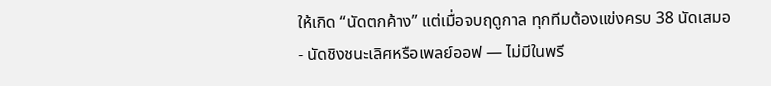ให้เกิด “นัดตกค้าง” แต่เมื่อจบฤดูกาล ทุกทีมต้องแข่งครบ 38 นัดเสมอ
- นัดชิงชนะเลิศหรือเพลย์ออฟ — ไม่มีในพรี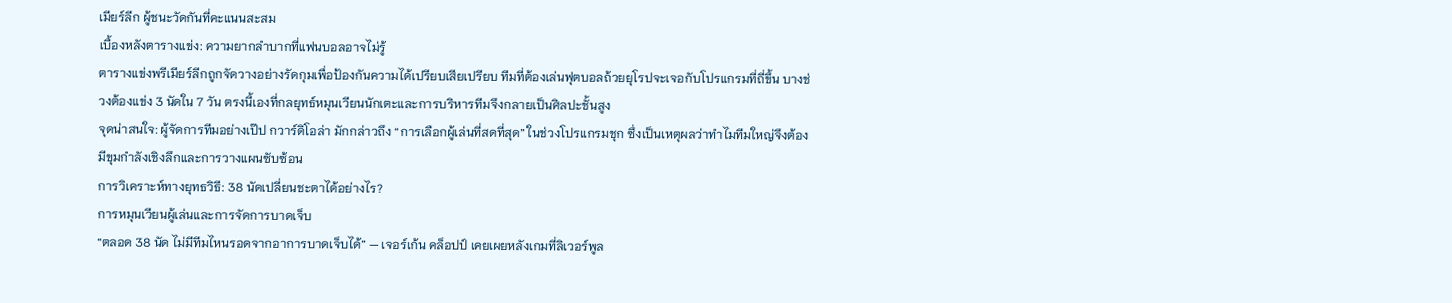เมียร์ลีก ผู้ชนะวัดกันที่คะแนนสะสม
เบื้องหลังตารางแข่ง: ความยากลำบากที่แฟนบอลอาจไม่รู้
ตารางแข่งพรีเมียร์ลีกถูกจัดวางอย่างรัดกุมเพื่อป้องกันความได้เปรียบเสียเปรียบ ทีมที่ต้องเล่นฟุตบอลถ้วยยุโรปจะเจอกับโปรแกรมที่ถี่ขึ้น บางช่วงต้องแข่ง 3 นัดใน 7 วัน ตรงนี้เองที่กลยุทธ์หมุนเวียนนักเตะและการบริหารทีมจึงกลายเป็นศิลปะชั้นสูง
จุดน่าสนใจ: ผู้จัดการทีมอย่างเป๊ป กวาร์ดิโอล่า มักกล่าวถึง “การเลือกผู้เล่นที่สดที่สุด” ในช่วงโปรแกรมชุก ซึ่งเป็นเหตุผลว่าทำไมทีมใหญ่จึงต้องมีขุมกำลังเชิงลึกและการวางแผนซับซ้อน
การวิเคราะห์ทางยุทธวิธี: 38 นัดเปลี่ยนชะตาได้อย่างไร?
การหมุนเวียนผู้เล่นและการจัดการบาดเจ็บ
“ตลอด 38 นัด ไม่มีทีมไหนรอดจากอาการบาดเจ็บได้” — เจอร์เก้น คล็อปป์ เคยเผยหลังเกมที่ลิเวอร์พูล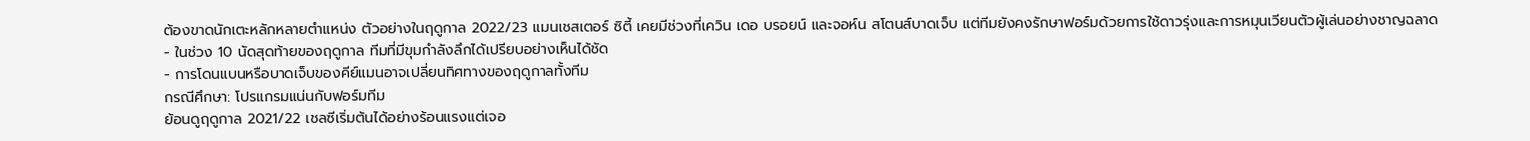ต้องขาดนักเตะหลักหลายตำแหน่ง ตัวอย่างในฤดูกาล 2022/23 แมนเชสเตอร์ ซิตี้ เคยมีช่วงที่เควิน เดอ บรอยน์ และจอห์น สโตนส์บาดเจ็บ แต่ทีมยังคงรักษาฟอร์มด้วยการใช้ดาวรุ่งและการหมุนเวียนตัวผู้เล่นอย่างชาญฉลาด
- ในช่วง 10 นัดสุดท้ายของฤดูกาล ทีมที่มีขุมกำลังลึกได้เปรียบอย่างเห็นได้ชัด
- การโดนแบนหรือบาดเจ็บของคีย์แมนอาจเปลี่ยนทิศทางของฤดูกาลทั้งทีม
กรณีศึกษา: โปรแกรมแน่นกับฟอร์มทีม
ย้อนดูฤดูกาล 2021/22 เชลซีเริ่มต้นได้อย่างร้อนแรงแต่เจอ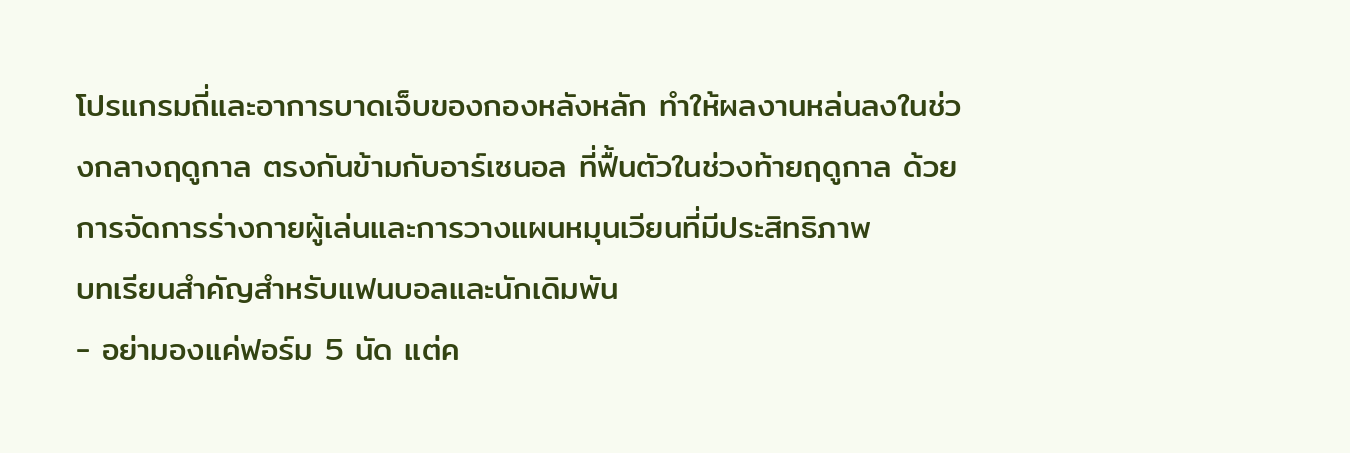โปรแกรมถี่และอาการบาดเจ็บของกองหลังหลัก ทำให้ผลงานหล่นลงในช่วงกลางฤดูกาล ตรงกันข้ามกับอาร์เซนอล ที่ฟื้นตัวในช่วงท้ายฤดูกาล ด้วยการจัดการร่างกายผู้เล่นและการวางแผนหมุนเวียนที่มีประสิทธิภาพ
บทเรียนสำคัญสำหรับแฟนบอลและนักเดิมพัน
- อย่ามองแค่ฟอร์ม 5 นัด แต่ค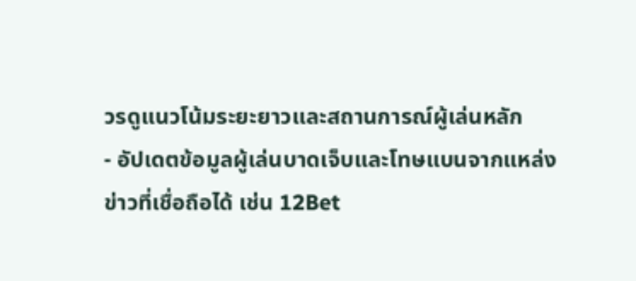วรดูแนวโน้มระยะยาวและสถานการณ์ผู้เล่นหลัก
- อัปเดตข้อมูลผู้เล่นบาดเจ็บและโทษแบนจากแหล่งข่าวที่เชื่อถือได้ เช่น 12Bet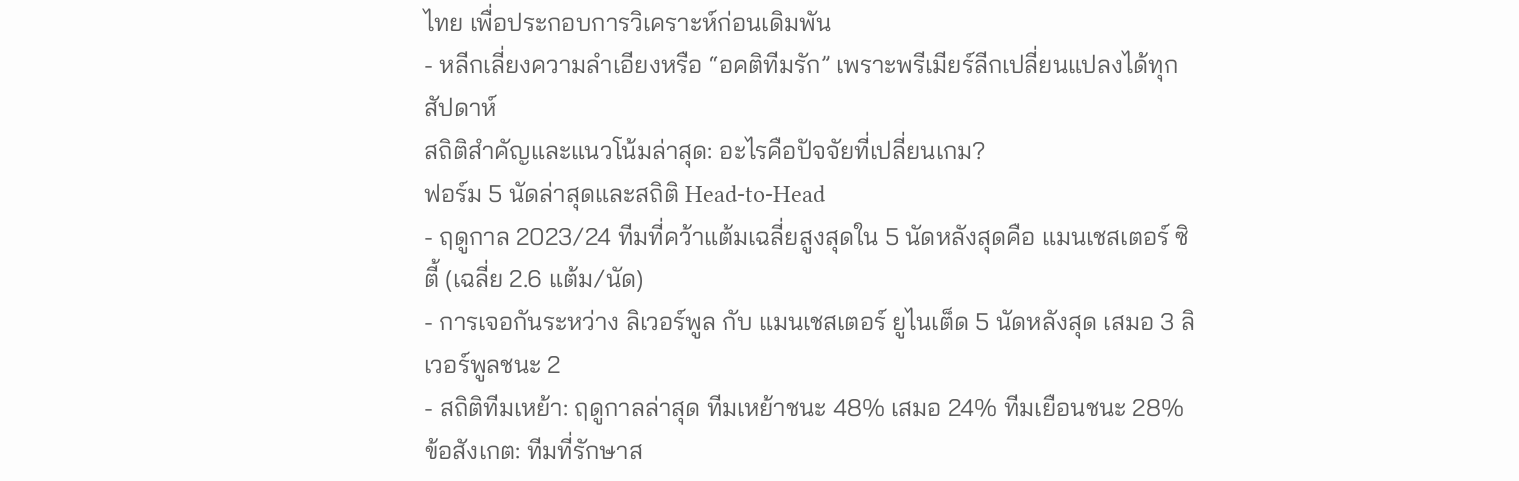ไทย เพื่อประกอบการวิเคราะห์ก่อนเดิมพัน
- หลีกเลี่ยงความลำเอียงหรือ “อคติทีมรัก” เพราะพรีเมียร์ลีกเปลี่ยนแปลงได้ทุกสัปดาห์
สถิติสำคัญและแนวโน้มล่าสุด: อะไรคือปัจจัยที่เปลี่ยนเกม?
ฟอร์ม 5 นัดล่าสุดและสถิติ Head-to-Head
- ฤดูกาล 2023/24 ทีมที่คว้าแต้มเฉลี่ยสูงสุดใน 5 นัดหลังสุดคือ แมนเชสเตอร์ ซิตี้ (เฉลี่ย 2.6 แต้ม/นัด)
- การเจอกันระหว่าง ลิเวอร์พูล กับ แมนเชสเตอร์ ยูไนเต็ด 5 นัดหลังสุด เสมอ 3 ลิเวอร์พูลชนะ 2
- สถิติทีมเหย้า: ฤดูกาลล่าสุด ทีมเหย้าชนะ 48% เสมอ 24% ทีมเยือนชนะ 28%
ข้อสังเกต: ทีมที่รักษาส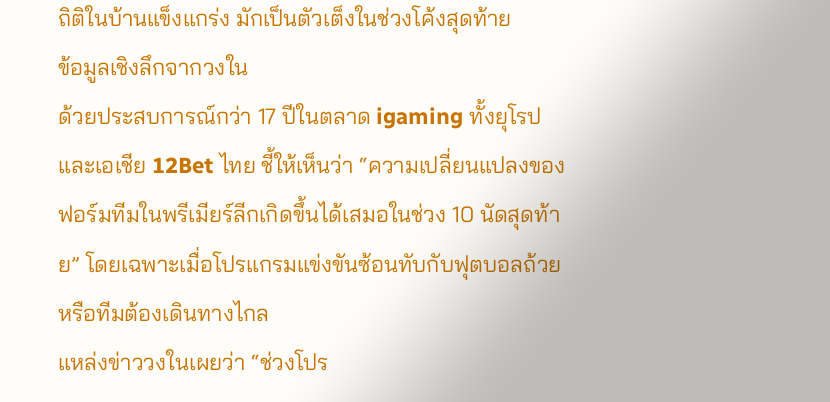ถิติในบ้านแข็งแกร่ง มักเป็นตัวเต็งในช่วงโค้งสุดท้าย
ข้อมูลเชิงลึกจากวงใน
ด้วยประสบการณ์กว่า 17 ปีในตลาด igaming ทั้งยุโรปและเอเชีย 12Bet ไทย ชี้ให้เห็นว่า “ความเปลี่ยนแปลงของฟอร์มทีมในพรีเมียร์ลีกเกิดขึ้นได้เสมอในช่วง 10 นัดสุดท้าย” โดยเฉพาะเมื่อโปรแกรมแข่งขันซ้อนทับกับฟุตบอลถ้วยหรือทีมต้องเดินทางไกล
แหล่งข่าววงในเผยว่า “ช่วงโปร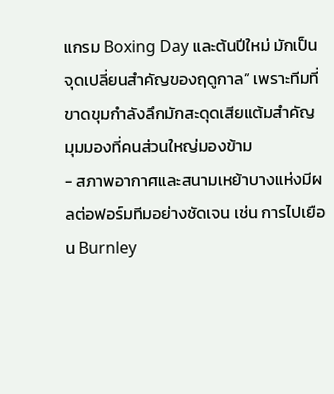แกรม Boxing Day และต้นปีใหม่ มักเป็นจุดเปลี่ยนสำคัญของฤดูกาล” เพราะทีมที่ขาดขุมกำลังลึกมักสะดุดเสียแต้มสำคัญ
มุมมองที่คนส่วนใหญ่มองข้าม
- สภาพอากาศและสนามเหย้าบางแห่งมีผลต่อฟอร์มทีมอย่างชัดเจน เช่น การไปเยือน Burnley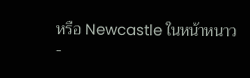หรือ Newcastle ในหน้าหนาว
-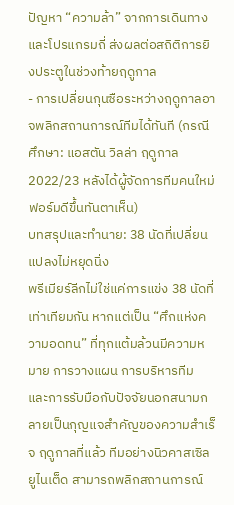ปัญหา “ความล้า” จากการเดินทางและโปรแกรมถี่ ส่งผลต่อสถิติการยิงประตูในช่วงท้ายฤดูกาล
- การเปลี่ยนกุนซือระหว่างฤดูกาลอาจพลิกสถานการณ์ทีมได้ทันที (กรณีศึกษา: แอสตัน วิลล่า ฤดูกาล 2022/23 หลังได้ผู้จัดการทีมคนใหม่ ฟอร์มดีขึ้นทันตาเห็น)
บทสรุปและทำนาย: 38 นัดที่เปลี่ยนแปลงไม่หยุดนิ่ง
พรีเมียร์ลีกไม่ใช่แค่การแข่ง 38 นัดที่เท่าเทียมกัน หากแต่เป็น “ศึกแห่งความอดทน” ที่ทุกแต้มล้วนมีความหมาย การวางแผน การบริหารทีม และการรับมือกับปัจจัยนอกสนามกลายเป็นกุญแจสำคัญของความสำเร็จ ฤดูกาลที่แล้ว ทีมอย่างนิวคาสเซิล ยูไนเต็ด สามารถพลิกสถานการณ์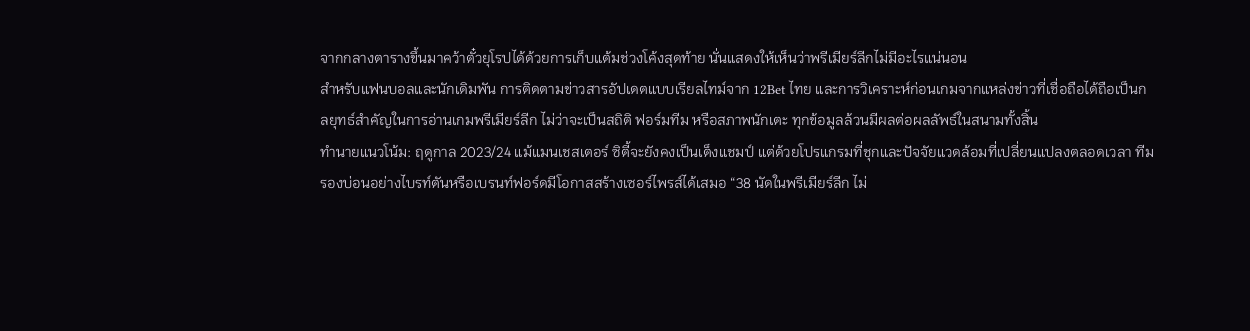จากกลางตารางขึ้นมาคว้าตั๋วยุโรปได้ด้วยการเก็บแต้มช่วงโค้งสุดท้าย นั่นแสดงให้เห็นว่าพรีเมียร์ลีกไม่มีอะไรแน่นอน
สำหรับแฟนบอลและนักเดิมพัน การติดตามข่าวสารอัปเดตแบบเรียลไทม์จาก 12Bet ไทย และการวิเคราะห์ก่อนเกมจากแหล่งข่าวที่เชื่อถือได้ถือเป็นกลยุทธ์สำคัญในการอ่านเกมพรีเมียร์ลีก ไม่ว่าจะเป็นสถิติ ฟอร์มทีม หรือสภาพนักเตะ ทุกข้อมูลล้วนมีผลต่อผลลัพธ์ในสนามทั้งสิ้น
ทำนายแนวโน้ม: ฤดูกาล 2023/24 แม้แมนเชสเตอร์ ซิตี้จะยังคงเป็นเต็งแชมป์ แต่ด้วยโปรแกรมที่ชุกและปัจจัยแวดล้อมที่เปลี่ยนแปลงตลอดเวลา ทีมรองบ่อนอย่างไบรท์ตันหรือเบรนท์ฟอร์ดมีโอกาสสร้างเซอร์ไพรส์ได้เสมอ “38 นัดในพรีเมียร์ลีก ไม่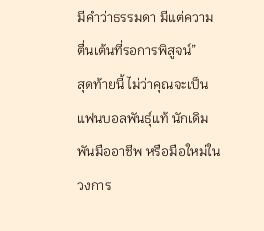มีคำว่าธรรมดา มีแต่ความตื่นเต้นที่รอการพิสูจน์”
สุดท้ายนี้ ไม่ว่าคุณจะเป็นแฟนบอลพันธุ์แท้ นักเดิมพันมืออาชีพ หรือมือใหม่ในวงการ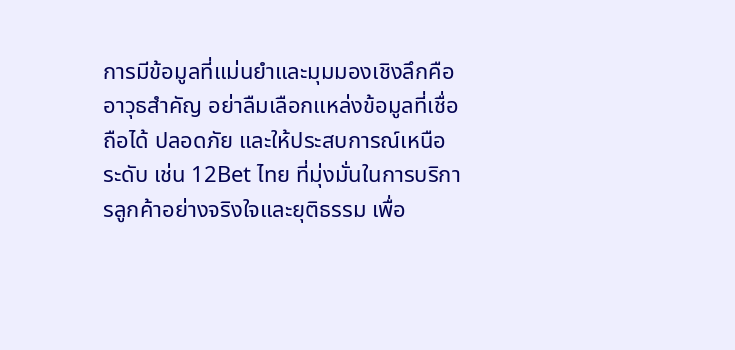การมีข้อมูลที่แม่นยำและมุมมองเชิงลึกคืออาวุธสำคัญ อย่าลืมเลือกแหล่งข้อมูลที่เชื่อถือได้ ปลอดภัย และให้ประสบการณ์เหนือระดับ เช่น 12Bet ไทย ที่มุ่งมั่นในการบริการลูกค้าอย่างจริงใจและยุติธรรม เพื่อ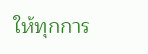ให้ทุกการ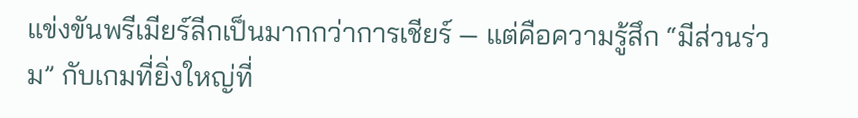แข่งขันพรีเมียร์ลีกเป็นมากกว่าการเชียร์ — แต่คือความรู้สึก “มีส่วนร่วม” กับเกมที่ยิ่งใหญ่ที่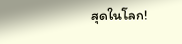สุดในโลก!